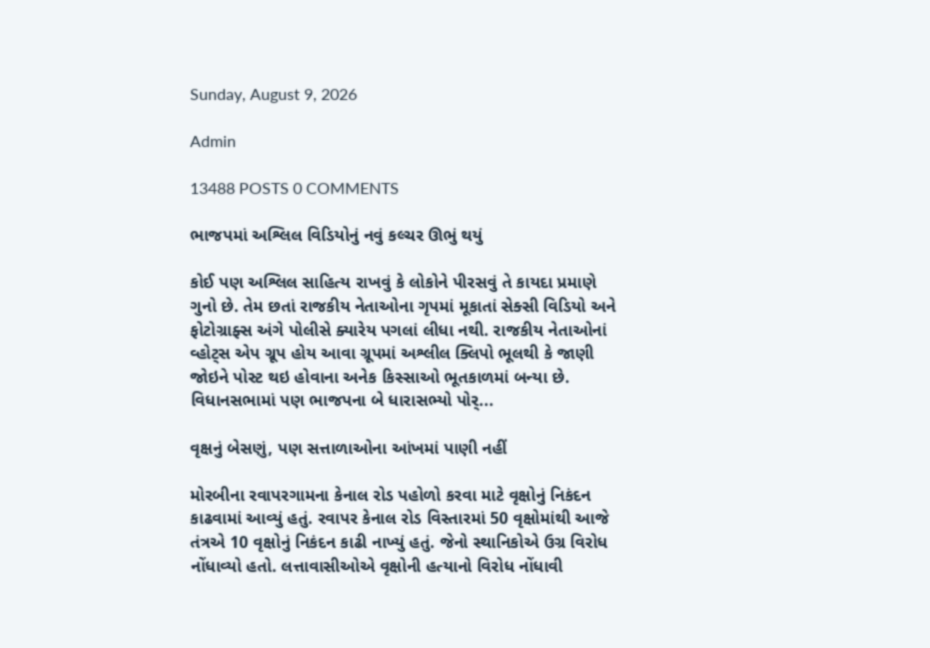Sunday, August 9, 2026

Admin

13488 POSTS 0 COMMENTS

ભાજપમાં અશ્લિલ વિડિયોનું નવું કલ્ચર ઊભું થયું

કોઈ પણ અશ્લિલ સાહિત્ય રાખવું કે લોકોને પીરસવું તે કાયદા પ્રમાણે ગુનો છે. તેમ છતાં રાજકીય નેતાઓના ગૃપમાં મૂકાતાં સેક્સી વિડિયો અને ફોટોગ્રાફ્સ અંગે પોલીસે ક્યારેય પગલાં લીધા નથી. રાજકીય નેતાઓનાં વ્હોટ્સ એપ ગ્રૂપ હોય આવા ગ્રૂપમાં અશ્લીલ ક્લિપો ભૂલથી કે જાણી જોઇને પોસ્ટ થઇ હોવાના અનેક કિસ્સાઓ ભૂતકાળમાં બન્યા છે. વિધાનસભામાં પણ ભાજપના બે ધારાસભ્યો પોર્...

વૃક્ષનું બેસણું, પણ સત્તાળાઓના આંખમાં પાણી નહીં

મોરબીના રવાપરગામના કેનાલ રોડ પહોળો કરવા માટે વૃક્ષોનું નિકંદન કાઢવામાં આવ્યું હતું. રવાપર કેનાલ રોડ વિસ્તારમાં 50 વૃક્ષોમાંથી આજે તંત્રએ 10 વૃક્ષોનું નિકંદન કાઢી નાખ્યું હતું. જેનો સ્થાનિકોએ ઉગ્ર વિરોધ નોંધાવ્યો હતો. લત્તાવાસીઓએ વૃક્ષોની હત્યાનો વિરોધ નોંધાવી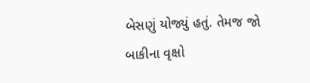બેસણું યોજ્યું હતું. તેમજ જો બાકીના વૃક્ષો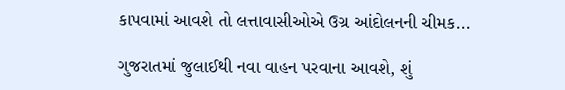કાપવામાં આવશે તો લત્તાવાસીઓએ ઉગ્ર આંદોલનની ચીમક...

ગુજરાતમાં જુલાઈથી નવા વાહન પરવાના આવશે, શું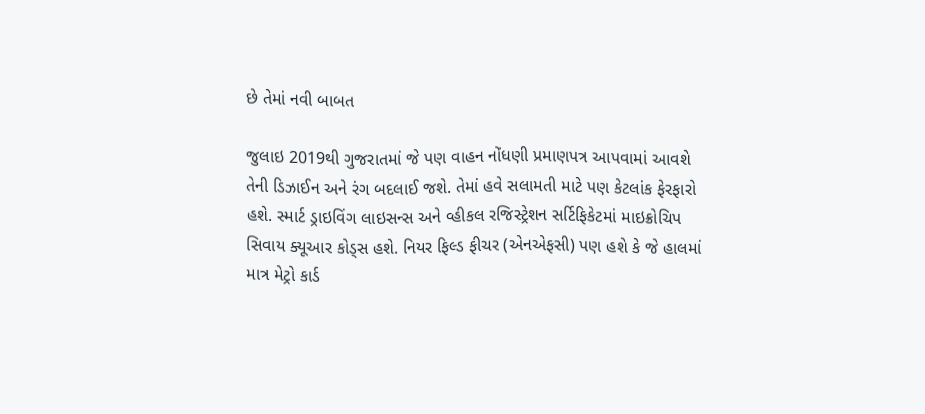છે તેમાં નવી બાબત

જુલાઇ 2019થી ગુજરાતમાં જે પણ વાહન નોંધણી પ્રમાણપત્ર આપવામાં આવશે તેની ડિઝાઈન અને રંગ બદલાઈ જશે. તેમાં હવે સલામતી માટે પણ કેટલાંક ફેરફારો હશે. સ્માર્ટ ડ્રાઇવિંગ લાઇસન્સ અને વ્હીકલ રજિસ્ટ્રેશન સર્ટિફિકેટમાં માઇક્રોચિપ સિવાય ક્યૂઆર કોડ્સ હશે. નિયર ફિલ્ડ ફીચર (એનએફસી) પણ હશે કે જે હાલમાં માત્ર મેટ્રો કાર્ડ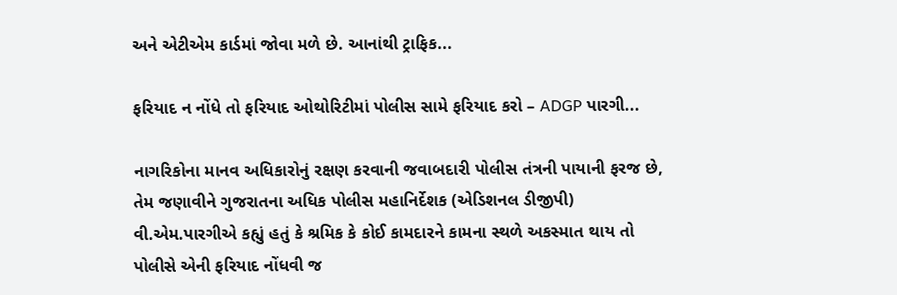અને એટીએમ કાર્ડમાં જોવા મળે છે. આનાંથી ટ્રાફિક...

ફરિયાદ ન નોંધે તો ફરિયાદ ઓથોરિટીમાં પોલીસ સામે ફરિયાદ કરો – ADGP પારગી...

નાગરિકોના માનવ અધિકારોનું રક્ષણ કરવાની જવાબદારી પોલીસ તંત્રની પાયાની ફરજ છે, તેમ જણાવીને ગુજરાતના અધિક પોલીસ મહાનિર્દેશક (એડિશનલ ડીજીપી) વી.એમ.પારગીએ કહ્યું હતું કે શ્રમિક કે કોઈ કામદારને કામના સ્થળે અકસ્માત થાય તો પોલીસે એની ફરિયાદ નોંધવી જ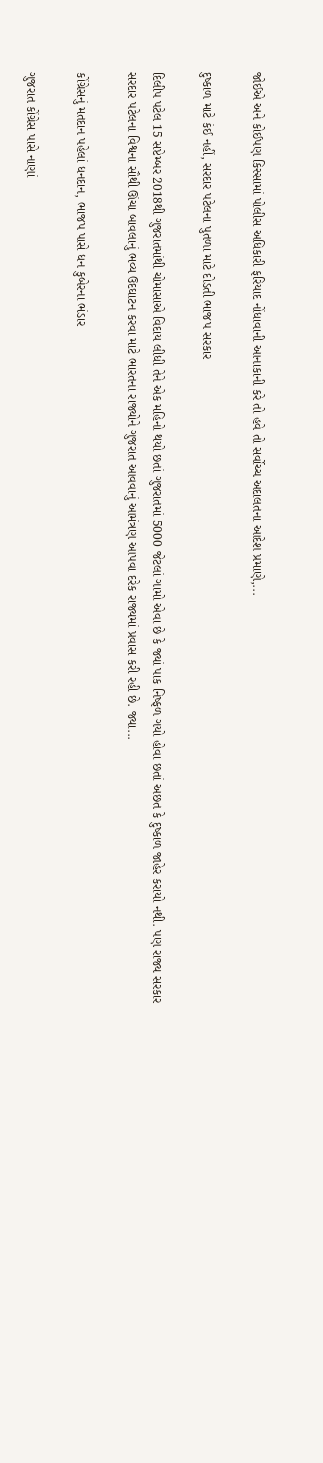જોઈએ અને કોઈપણ કિસ્સામાં પોલીસ અધિકારી ફરિયાદ નોંધાવાની આનાકાની કરે તો હવે તો સર્વોચ્ચ અદાલતના આદેશ પ્રમાણે,...

દુષ્કાળ માટે કંઈ નહીં, સરદાર પટેલના પુતળા માટે દોડતી ભાજપ સરકાર

દિલીપ પટેલ 15 સપ્ટેમ્બર 2018થી ગુજરાતમાંથી ચોમાસાએ વિદાય લીધી તેને એક મહિનો થયો છતાં ગુજરાતમાં 5000 જેટલાં ગામો એવા છે કે જ્યાં પાક નિષ્ફળ ગયો હોવા છતાં અછત કે દુષ્કાળ જાહેર કરાયો નથી. પણ રાજ્ય સરકાર સરદાર પટેલના વિશ્વના સૌથી ઊંચા બાવલાનું ભવ્ય ઉદઘાટન કરવા માટે ભારતના રાજ્યોને ગુજરાત આવવાનું આમંત્રણ આપવા દરેક રાજ્યમાં પ્રવાસ કરી રહી છે. જ્યા...

કોંગ્રેસનું મતદાન પહેલાં ધનદાન, ભાજપ પાસે ધન કુબેરના ભંડાર

ગુજરાત કોંગ્રેસ પાસે નાણાં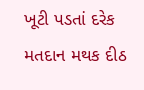ખૂટી પડતાં દરેક મતદાન મથક દીઠ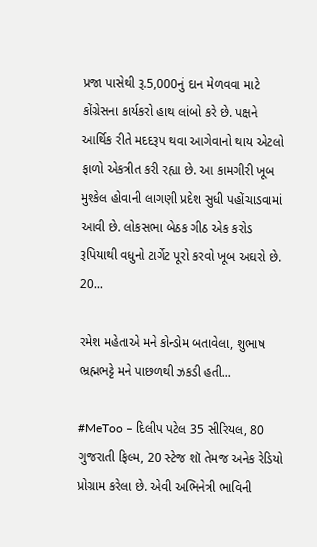પ્રજા પાસેથી રૂ.5,000નું દાન મેળવવા માટે કોંગ્રેસના કાર્યકરો હાથ લાંબો કરે છે. પક્ષને આર્થિક રીતે મદદરૂપ થવા આગેવાનો થાય એટલો ફાળો એકત્રીત કરી રહ્યા છે. આ કામગીરી ખૂબ મુશ્કેલ હોવાની લાગણી પ્રદેશ સુધી પહોંચાડવામાં આવી છે. લોકસભા બેઠક ગીઠ એક કરોડ રૂપિયાથી વધુનો ટાર્ગેટ પૂરો કરવો ખૂબ અઘરો છે. 20...

રમેશ મહેતાએ મને કોન્ડોમ બતાવેલા, શુભાષ ભ્રહ્મભટ્ટે મને પાછળથી ઝકડી હતી...

#MeToo – દિલીપ પટેલ 35 સીરિયલ, 80 ગુજરાતી ફિલ્મ, 20 સ્ટેજ શૉ તેમજ અનેક રેડિયો પ્રોગ્રામ કરેલા છે. એવી અભિનેત્રી ભાવિની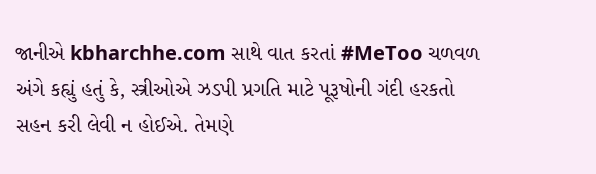જાનીએ kbharchhe.com સાથે વાત કરતાં #MeToo ચળવળ અંગે કહ્યું હતું કે, સ્ત્રીઓએ ઝડપી પ્રગતિ માટે પૂરૂષોની ગંદી હરકતો સહન કરી લેવી ન હોઈએ. તેમણે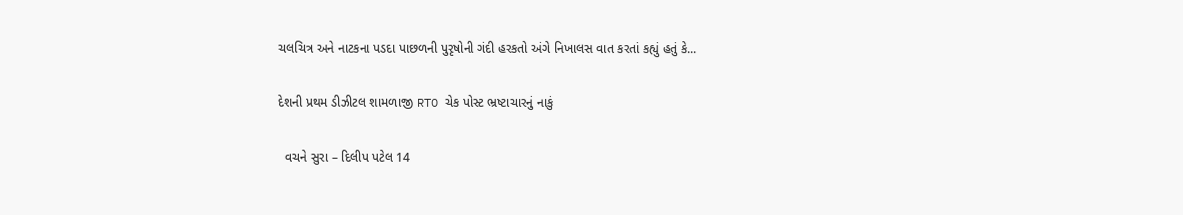ચલચિત્ર અને નાટકના પડદા પાછળની પુરૃષોની ગંદી હરકતો અંગે નિખાલસ વાત કરતાં કહ્યું હતું કે...

દેશની પ્રથમ ડીઝીટલ શામળાજી RTO ચેક પોસ્ટ ભ્રષ્ટાચારનું નાકું

  વચને સુરા – દિલીપ પટેલ 14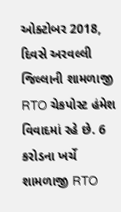ઓક્ટોબર 2018, દિવસે અરવલ્લી જિલ્લાની શામળાજી RTO ચેકપોસ્ટ હંમેશ વિવાદમાં રહે છે. 6 કરોડના ખર્ચે શામળાજી RTO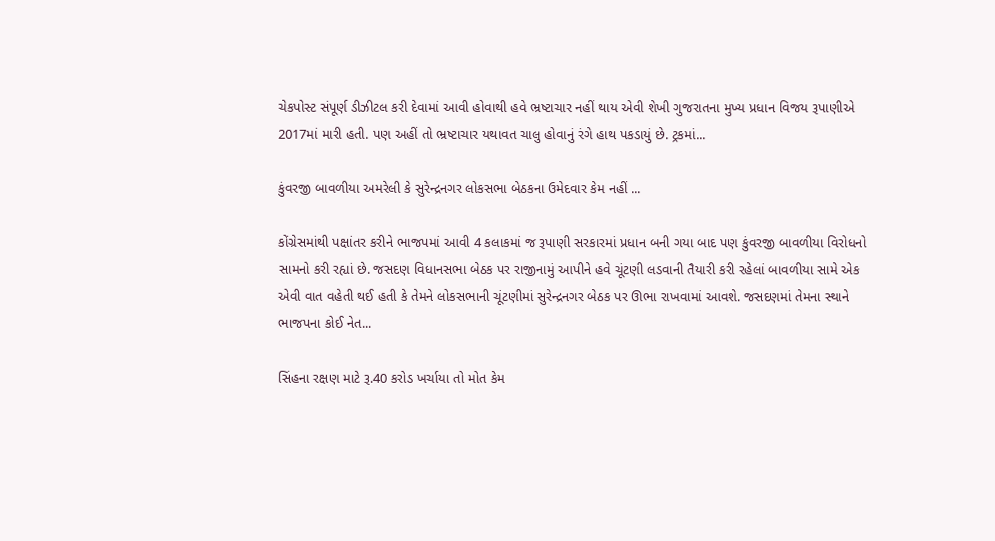ચેકપોસ્ટ સંપૂર્ણ ડીઝીટલ કરી દેવામાં આવી હોવાથી હવે ભ્રષ્ટાચાર નહીં થાય એવી શેખી ગુજરાતના મુખ્ય પ્રધાન વિજય રૂપાણીએ 2017માં મારી હતી. પણ અહીં તો ભ્રષ્ટાચાર યથાવત ચાલુ હોવાનું રંગે હાથ પકડાયું છે. ટ્રકમાં...

કુંવરજી બાવળીયા અમરેલી કે સુરેન્દ્રનગર લોકસભા બેઠકના ઉમેદવાર કેમ નહીં ...

કોંગ્રેસમાંથી પક્ષાંતર કરીને ભાજપમાં આવી 4 કલાકમાં જ રૂપાણી સરકારમાં પ્રધાન બની ગયા બાદ પણ કુંવરજી બાવળીયા વિરોધનો સામનો કરી રહ્યાં છે. જસદણ વિધાનસભા બેઠક પર રાજીનામું આપીને હવે ચૂંટણી લડવાની તૈયારી કરી રહેલાં બાવળીયા સામે એક એવી વાત વહેતી થઈ હતી કે તેમને લોકસભાની ચૂંટણીમાં સુરેન્દ્રનગર બેઠક પર ઊભા રાખવામાં આવશે. જસદણમાં તેમના સ્થાને ભાજપના કોઈ નેત...

સિંહના રક્ષણ માટે રૂ.40 કરોડ ખર્ચાયા તો મોત કેમ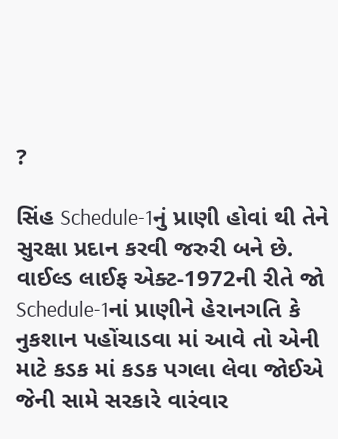?

સિંહ Schedule-1નું પ્રાણી હોવાં થી તેને સુરક્ષા પ્રદાન કરવી જરુરી બને છે. વાઈલ્ડ લાઈફ એક્ટ-1972ની રીતે જો Schedule-1નાં પ્રાણીને હેરાનગતિ કે નુકશાન પહોંચાડવા માં આવે તો એની માટે કડક માં કડક પગલા લેવા જોઈએ જેની સામે સરકારે વારંવાર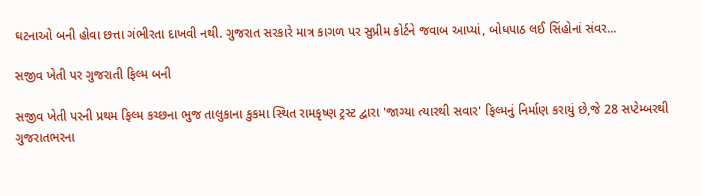ઘટનાઓ બની હોવા છત્તા ગંભીરતા દાખવી નથી. ગુજરાત સરકારે માત્ર કાગળ પર સુપ્રીમ કોર્ટને જવાબ આપ્યાં, બોધપાઠ લઈ સિંહોનાં સંવર...

સજીવ ખેતી પર ગુજરાતી ફિલ્મ બની

સજીવ ખેતી પરની પ્રથમ ફિલ્મ કચ્છના ભુજ તાલુકાના કુકમા સ્થિત રામકૃષ્ણ ટ્રસ્ટ દ્વારા 'જાગ્યા ત્યારથી સવાર' ફિલ્મનું નિર્માણ કરાયું છે,જે 28 સપ્ટેમ્બરથી ગુજરાતભરના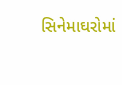સિનેમાઘરોમાં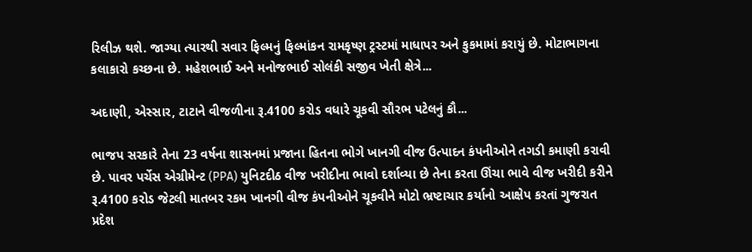રિલીઝ થશે. જાગ્યા ત્યારથી સવાર ફિલ્મનું ફિલ્માંકન રામકૃષ્ણ ટ્રસ્ટમાં માધાપર અને કુકમામાં કરાયું છે. મોટાભાગના કલાકારો કચ્છના છે. મહેશભાઈ અને મનોજભાઈ સોલંકી સજીવ ખેતી ક્ષેત્રે...

અદાણી, એસ્સાર, ટાટાને વીજળીના રૂ.4100 કરોડ વધારે ચૂકવી સૌરભ પટેલનું કૌ...

ભાજપ સરકારે તેના 23 વર્ષના શાસનમાં પ્રજાના હિતના ભોગે ખાનગી વીજ ઉત્પાદન કંપનીઓને તગડી કમાણી કરાવી છે. પાવર પર્ચેસ એગ્રીમેન્ટ (PPA) યુનિટદીઠ વીજ ખરીદીના ભાવો દર્શાવ્યા છે તેના કરતા ઊંચા ભાવે વીજ ખરીદી કરીને રૂ.4100 કરોડ જેટલી માતબર રકમ ખાનગી વીજ કંપનીઓને ચૂકવીને મોટો ભ્રષ્ટાચાર કર્યાનો આક્ષેપ કરતાં ગુજરાત પ્રદેશ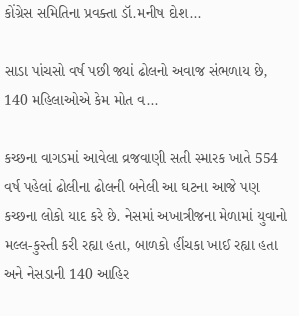કોંગ્રેસ સમિતિના પ્રવક્તા ડૉ.મનીષ દોશ...

સાડા પાંચસો વર્ષ પછી જ્યાં ઢોલનો અવાજ સંભળાય છે, 140 મહિલાઓએ કેમ મોત વ...

કચ્છના વાગડમાં આવેલા વ્રજવાણી સતી સ્મારક ખાતે 554 વર્ષ પહેલાં ઢોલીના ઢોલની બનેલી આ ઘટના આજે પણ કચ્છના લોકો યાદ કરે છે. નેસમાં અખાત્રીજના મેળામાં યુવાનો મલ્લ-કુસ્તી કરી રહ્યા હતા, બાળકો હીંચકા ખાઈ રહ્યા હતા અને નેસડાની 140 આહિર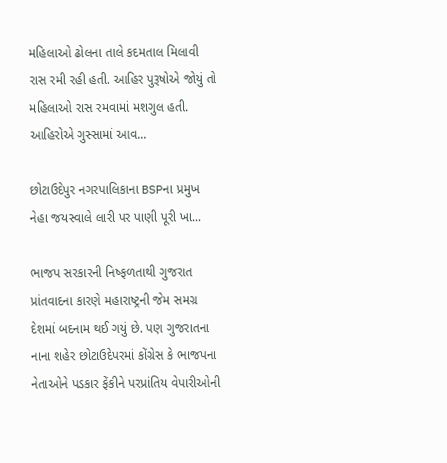મહિલાઓ ઢોલના તાલે કદમતાલ મિલાવી રાસ રમી રહી હતી. આહિર પુરૂષોએ જોયું તો મહિલાઓ રાસ રમવામાં મશગુલ હતી. આહિરોએ ગુસ્સામાં આવ...

છોટાઉદેપુર નગરપાલિકાના BSPના પ્રમુખ નેહા જયસ્વાલે લારી પર પાણી પૂરી ખા...

ભાજપ સરકારની નિષ્ફળતાથી ગુજરાત પ્રાંતવાદના કારણે મહારાષ્ટ્રની જેમ સમગ્ર દેશમાં બદનામ થઈ ગયું છે. પણ ગુજરાતના નાના શહેર છોટાઉદેપરમાં કોંગ્રેસ કે ભાજપના નેતાઓને પડકાર ફેંકીને પરપ્રાંતિય વેપારીઓની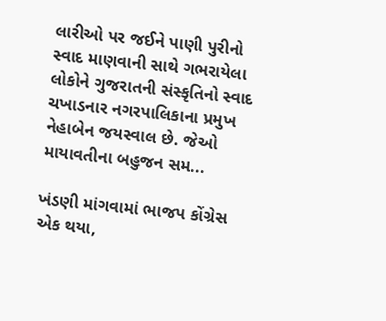લારીઓ પર જઈને પાણી પુરીનો સ્વાદ માણવાની સાથે ગભરાયેલા લોકોને ગુજરાતની સંસ્કૃતિનો સ્વાદ ચખાડનાર નગરપાલિકાના પ્રમુખ નેહાબેન જયસ્વાલ છે. જેઓ માયાવતીના બહુજન સમ...

ખંડણી માંગવામાં ભાજપ કોંગ્રેસ એક થયા,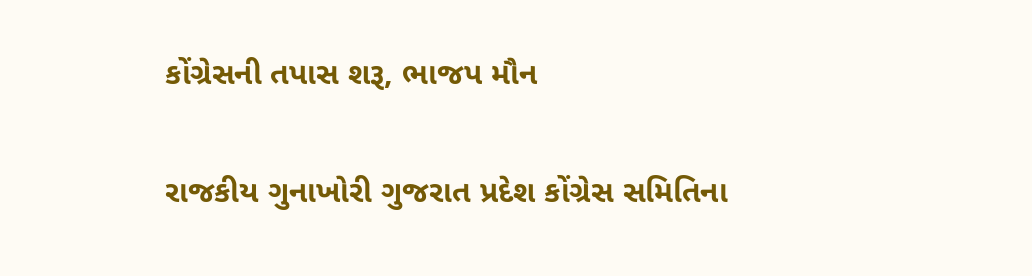કોંગ્રેસની તપાસ શરૂ, ભાજપ મૌન

રાજકીય ગુનાખોરી ગુજરાત પ્રદેશ કોંગ્રેસ સમિતિના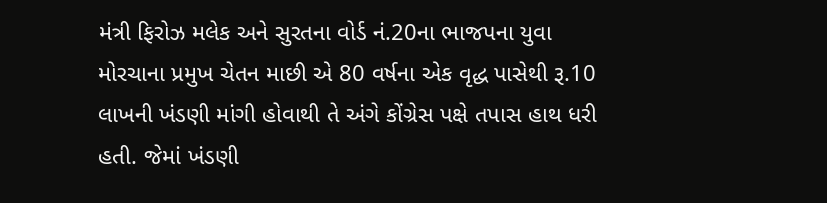મંત્રી ફિરોઝ મલેક અને સુરતના વોર્ડ નં.20ના ભાજપના યુવા મોરચાના પ્રમુખ ચેતન માછી એ 80 વર્ષના એક વૃદ્ધ પાસેથી રૂ.10 લાખની ખંડણી માંગી હોવાથી તે અંગે કોંગ્રેસ પક્ષે તપાસ હાથ ધરી હતી. જેમાં ખંડણી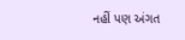નહીં પણ અંગત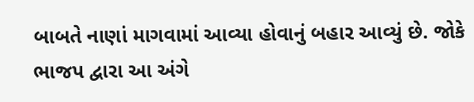બાબતે નાણાં માગવામાં આવ્યા હોવાનું બહાર આવ્યું છે. જોકે ભાજપ દ્વારા આ અંગે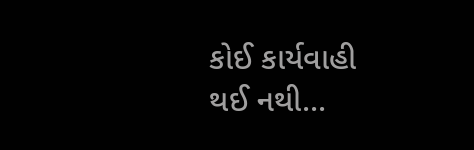કોઈ કાર્યવાહી થઈ નથી...